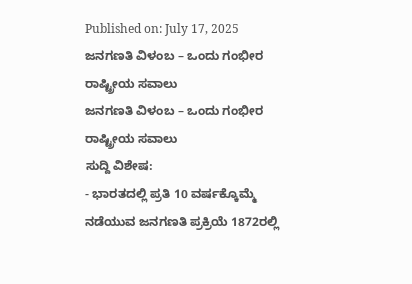Published on: July 17, 2025
ಜನಗಣತಿ ವಿಳಂಬ – ಒಂದು ಗಂಭೀರ ರಾಷ್ಟ್ರೀಯ ಸವಾಲು
ಜನಗಣತಿ ವಿಳಂಬ – ಒಂದು ಗಂಭೀರ ರಾಷ್ಟ್ರೀಯ ಸವಾಲು
ಸುದ್ದಿ ವಿಶೇಷ:
- ಭಾರತದಲ್ಲಿ ಪ್ರತಿ 10 ವರ್ಷಕ್ಕೊಮ್ಮೆ ನಡೆಯುವ ಜನಗಣತಿ ಪ್ರಕ್ರಿಯೆ 1872ರಲ್ಲಿ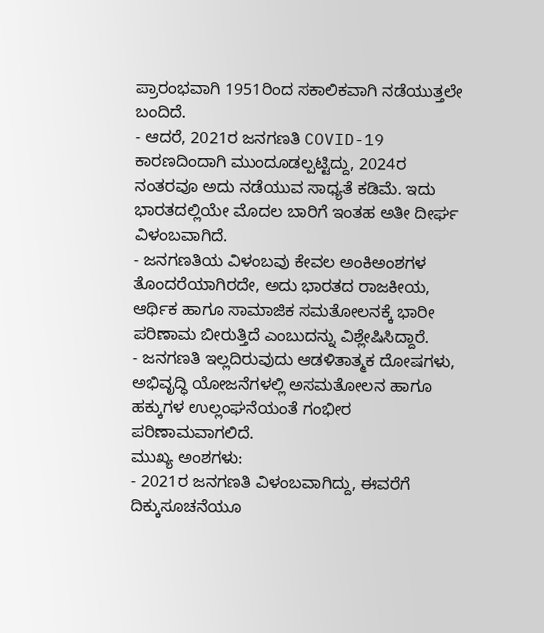ಪ್ರಾರಂಭವಾಗಿ 1951ರಿಂದ ಸಕಾಲಿಕವಾಗಿ ನಡೆಯುತ್ತಲೇ ಬಂದಿದೆ.
- ಆದರೆ, 2021ರ ಜನಗಣತಿ COVID-19 ಕಾರಣದಿಂದಾಗಿ ಮುಂದೂಡಲ್ಪಟ್ಟಿದ್ದು, 2024ರ ನಂತರವೂ ಅದು ನಡೆಯುವ ಸಾಧ್ಯತೆ ಕಡಿಮೆ. ಇದು ಭಾರತದಲ್ಲಿಯೇ ಮೊದಲ ಬಾರಿಗೆ ಇಂತಹ ಅತೀ ದೀರ್ಘ ವಿಳಂಬವಾಗಿದೆ.
- ಜನಗಣತಿಯ ವಿಳಂಬವು ಕೇವಲ ಅಂಕಿಅಂಶಗಳ ತೊಂದರೆಯಾಗಿರದೇ, ಅದು ಭಾರತದ ರಾಜಕೀಯ, ಆರ್ಥಿಕ ಹಾಗೂ ಸಾಮಾಜಿಕ ಸಮತೋಲನಕ್ಕೆ ಭಾರೀ ಪರಿಣಾಮ ಬೀರುತ್ತಿದೆ ಎಂಬುದನ್ನು ವಿಶ್ಲೇಷಿಸಿದ್ದಾರೆ.
- ಜನಗಣತಿ ಇಲ್ಲದಿರುವುದು ಆಡಳಿತಾತ್ಮಕ ದೋಷಗಳು, ಅಭಿವೃದ್ಧಿ ಯೋಜನೆಗಳಲ್ಲಿ ಅಸಮತೋಲನ ಹಾಗೂ ಹಕ್ಕುಗಳ ಉಲ್ಲಂಘನೆಯಂತೆ ಗಂಭೀರ ಪರಿಣಾಮವಾಗಲಿದೆ.
ಮುಖ್ಯ ಅಂಶಗಳು:
- 2021ರ ಜನಗಣತಿ ವಿಳಂಬವಾಗಿದ್ದು, ಈವರೆಗೆ ದಿಕ್ಕುಸೂಚನೆಯೂ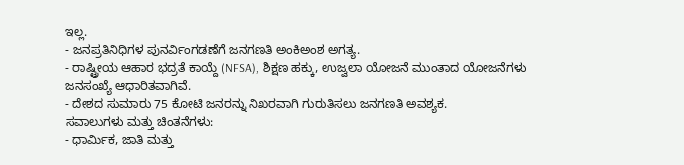ಇಲ್ಲ.
- ಜನಪ್ರತಿನಿಧಿಗಳ ಪುನರ್ವಿಂಗಡಣೆಗೆ ಜನಗಣತಿ ಅಂಕಿಅಂಶ ಅಗತ್ಯ.
- ರಾಷ್ಟ್ರೀಯ ಆಹಾರ ಭದ್ರತೆ ಕಾಯ್ದೆ (NFSA), ಶಿಕ್ಷಣ ಹಕ್ಕು, ಉಜ್ವಲಾ ಯೋಜನೆ ಮುಂತಾದ ಯೋಜನೆಗಳು ಜನಸಂಖ್ಯೆ ಆಧಾರಿತವಾಗಿವೆ.
- ದೇಶದ ಸುಮಾರು 75 ಕೋಟಿ ಜನರನ್ನು ನಿಖರವಾಗಿ ಗುರುತಿಸಲು ಜನಗಣತಿ ಅವಶ್ಯಕ.
ಸವಾಲುಗಳು ಮತ್ತು ಚಿಂತನೆಗಳು:
- ಧಾರ್ಮಿಕ, ಜಾತಿ ಮತ್ತು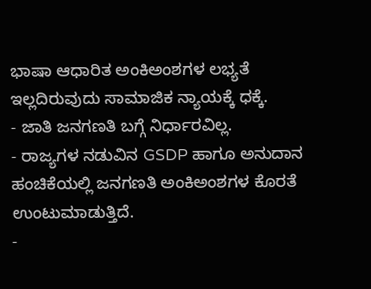ಭಾಷಾ ಆಧಾರಿತ ಅಂಕಿಅಂಶಗಳ ಲಭ್ಯತೆ ಇಲ್ಲದಿರುವುದು ಸಾಮಾಜಿಕ ನ್ಯಾಯಕ್ಕೆ ಧಕ್ಕೆ.
- ಜಾತಿ ಜನಗಣತಿ ಬಗ್ಗೆ ನಿರ್ಧಾರವಿಲ್ಲ.
- ರಾಜ್ಯಗಳ ನಡುವಿನ GSDP ಹಾಗೂ ಅನುದಾನ ಹಂಚಿಕೆಯಲ್ಲಿ ಜನಗಣತಿ ಅಂಕಿಅಂಶಗಳ ಕೊರತೆ ಉಂಟುಮಾಡುತ್ತಿದೆ.
-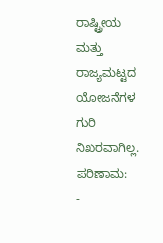ರಾಷ್ಟ್ರೀಯ ಮತ್ತು ರಾಜ್ಯಮಟ್ಟದ ಯೋಜನೆಗಳ ಗುರಿ ನಿಖರವಾಗಿಲ್ಲ.
ಪರಿಣಾಮ:
-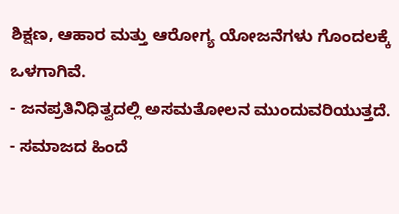ಶಿಕ್ಷಣ, ಆಹಾರ ಮತ್ತು ಆರೋಗ್ಯ ಯೋಜನೆಗಳು ಗೊಂದಲಕ್ಕೆ ಒಳಗಾಗಿವೆ.
- ಜನಪ್ರತಿನಿಧಿತ್ವದಲ್ಲಿ ಅಸಮತೋಲನ ಮುಂದುವರಿಯುತ್ತದೆ.
- ಸಮಾಜದ ಹಿಂದೆ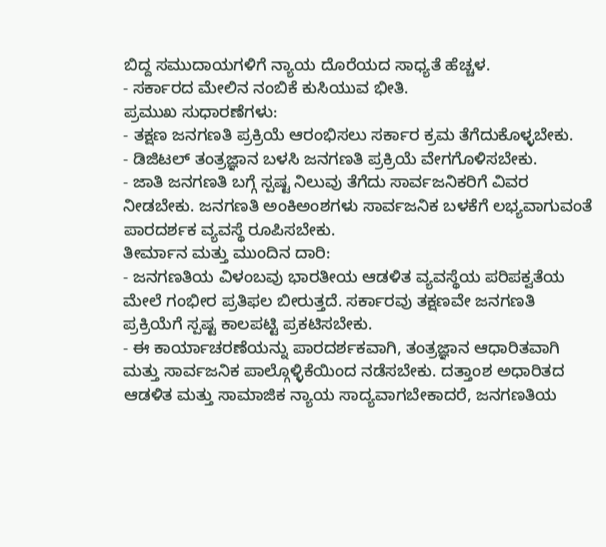ಬಿದ್ದ ಸಮುದಾಯಗಳಿಗೆ ನ್ಯಾಯ ದೊರೆಯದ ಸಾಧ್ಯತೆ ಹೆಚ್ಚಳ.
- ಸರ್ಕಾರದ ಮೇಲಿನ ನಂಬಿಕೆ ಕುಸಿಯುವ ಭೀತಿ.
ಪ್ರಮುಖ ಸುಧಾರಣೆಗಳು:
- ತಕ್ಷಣ ಜನಗಣತಿ ಪ್ರಕ್ರಿಯೆ ಆರಂಭಿಸಲು ಸರ್ಕಾರ ಕ್ರಮ ತೆಗೆದುಕೊಳ್ಳಬೇಕು.
- ಡಿಜಿಟಲ್ ತಂತ್ರಜ್ಞಾನ ಬಳಸಿ ಜನಗಣತಿ ಪ್ರಕ್ರಿಯೆ ವೇಗಗೊಳಿಸಬೇಕು.
- ಜಾತಿ ಜನಗಣತಿ ಬಗ್ಗೆ ಸ್ಪಷ್ಟ ನಿಲುವು ತೆಗೆದು ಸಾರ್ವಜನಿಕರಿಗೆ ವಿವರ ನೀಡಬೇಕು. ಜನಗಣತಿ ಅಂಕಿಅಂಶಗಳು ಸಾರ್ವಜನಿಕ ಬಳಕೆಗೆ ಲಭ್ಯವಾಗುವಂತೆ ಪಾರದರ್ಶಕ ವ್ಯವಸ್ಥೆ ರೂಪಿಸಬೇಕು.
ತೀರ್ಮಾನ ಮತ್ತು ಮುಂದಿನ ದಾರಿ:
- ಜನಗಣತಿಯ ವಿಳಂಬವು ಭಾರತೀಯ ಆಡಳಿತ ವ್ಯವಸ್ಥೆಯ ಪರಿಪಕ್ವತೆಯ ಮೇಲೆ ಗಂಭೀರ ಪ್ರತಿಫಲ ಬೀರುತ್ತದೆ. ಸರ್ಕಾರವು ತಕ್ಷಣವೇ ಜನಗಣತಿ ಪ್ರಕ್ರಿಯೆಗೆ ಸ್ಪಷ್ಟ ಕಾಲಪಟ್ಟಿ ಪ್ರಕಟಿಸಬೇಕು.
- ಈ ಕಾರ್ಯಾಚರಣೆಯನ್ನು ಪಾರದರ್ಶಕವಾಗಿ, ತಂತ್ರಜ್ಞಾನ ಆಧಾರಿತವಾಗಿ ಮತ್ತು ಸಾರ್ವಜನಿಕ ಪಾಲ್ಗೊಳ್ಳಿಕೆಯಿಂದ ನಡೆಸಬೇಕು. ದತ್ತಾಂಶ ಅಧಾರಿತದ ಆಡಳಿತ ಮತ್ತು ಸಾಮಾಜಿಕ ನ್ಯಾಯ ಸಾದ್ಯವಾಗಬೇಕಾದರೆ, ಜನಗಣತಿಯ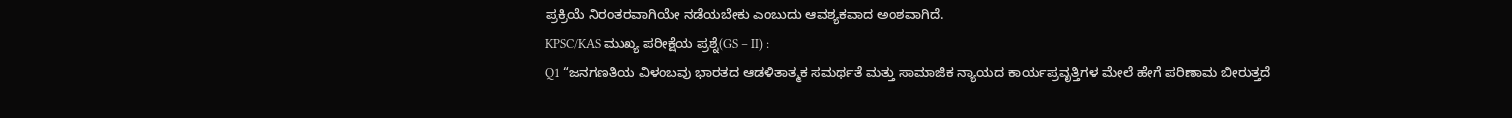ಪ್ರಕ್ರಿಯೆ ನಿರಂತರವಾಗಿಯೇ ನಡೆಯಬೇಕು ಎಂಬುದು ಆವಶ್ಯಕವಾದ ಅಂಶವಾಗಿದೆ.
KPSC/KAS ಮುಖ್ಯ ಪರೀಕ್ಷೆಯ ಪ್ರಶ್ನೆ(GS – II) :
Q1 “ಜನಗಣತಿಯ ವಿಳಂಬವು ಭಾರತದ ಆಡಳಿತಾತ್ಮಕ ಸಮರ್ಥತೆ ಮತ್ತು ಸಾಮಾಜಿಕ ನ್ಯಾಯದ ಕಾರ್ಯಪ್ರವೃತ್ತಿಗಳ ಮೇಲೆ ಹೇಗೆ ಪರಿಣಾಮ ಬೀರುತ್ತದೆ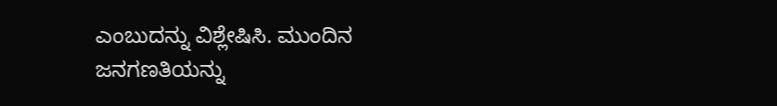ಎಂಬುದನ್ನು ವಿಶ್ಲೇಷಿಸಿ. ಮುಂದಿನ ಜನಗಣತಿಯನ್ನು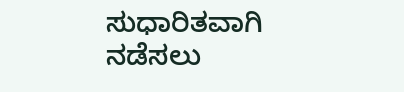ಸುಧಾರಿತವಾಗಿ ನಡೆಸಲು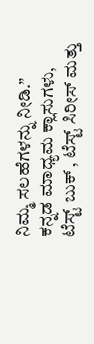ನಿಮ್ಮ ಸಲಹೆಗಳನ್ನು ನೀಡಿ.”
ಕನ್ನಡ ಮಾಧ್ಯಮ ಕ್ಲಾಸುಗಳು, ಟೆಸ್ಟ್ ಬುಕ್ , ಟೆಸ್ಟ್ ಸಿರೀಸ್ ಮತ್ತು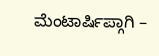ಮೆಂಟಾರ್ಷಿಪ್ಗಾಗಿ –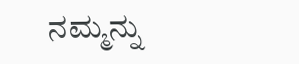ನಮ್ಮನ್ನು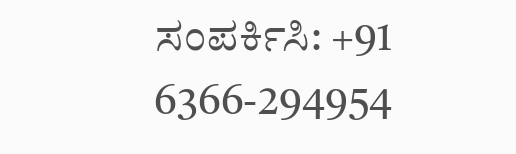ಸಂಪರ್ಕಿಸಿ: +91 6366-294954